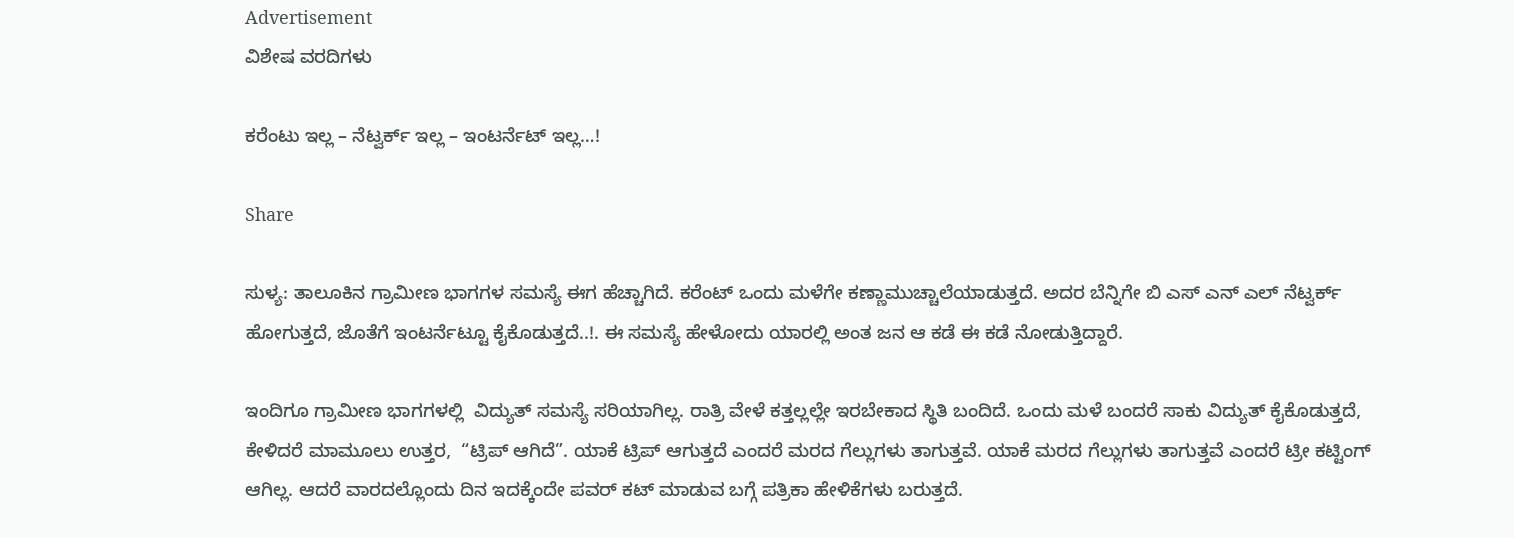Advertisement
ವಿಶೇಷ ವರದಿಗಳು

ಕರೆಂಟು ಇಲ್ಲ – ನೆಟ್ವರ್ಕ್ ಇಲ್ಲ – ಇಂಟರ್ನೆಟ್ ಇಲ್ಲ…!

Share

ಸುಳ್ಯ: ತಾಲೂಕಿನ ಗ್ರಾಮೀಣ ಭಾಗಗಳ ಸಮಸ್ಯೆ ಈಗ ಹೆಚ್ಚಾಗಿದೆ. ಕರೆಂಟ್ ಒಂದು ಮಳೆಗೇ ಕಣ್ಣಾಮುಚ್ಚಾಲೆಯಾಡುತ್ತದೆ. ಅದರ ಬೆನ್ನಿಗೇ ಬಿ ಎಸ್ ಎನ್ ಎಲ್ ನೆಟ್ವರ್ಕ್ ಹೋಗುತ್ತದೆ, ಜೊತೆಗೆ ಇಂಟರ್ನೆಟ್ಟೂ ಕೈಕೊಡುತ್ತದೆ..!. ಈ ಸಮಸ್ಯೆ ಹೇಳೋದು ಯಾರಲ್ಲಿ ಅಂತ ಜನ ಆ ಕಡೆ ಈ ಕಡೆ ನೋಡುತ್ತಿದ್ದಾರೆ.

ಇಂದಿಗೂ ಗ್ರಾಮೀಣ ಭಾಗಗಳಲ್ಲಿ  ವಿದ್ಯುತ್ ಸಮಸ್ಯೆ ಸರಿಯಾಗಿಲ್ಲ. ರಾತ್ರಿ ವೇಳೆ ಕತ್ತಲ್ಲಲ್ಲೇ ಇರಬೇಕಾದ ಸ್ಥಿತಿ ಬಂದಿದೆ. ಒಂದು ಮಳೆ ಬಂದರೆ ಸಾಕು ವಿದ್ಯುತ್ ಕೈಕೊಡುತ್ತದೆ, ಕೇಳಿದರೆ ಮಾಮೂಲು ಉತ್ತರ,  “ಟ್ರಿಪ್ ಆಗಿದೆ”. ಯಾಕೆ ಟ್ರಿಪ್ ಆಗುತ್ತದೆ ಎಂದರೆ ಮರದ ಗೆಲ್ಲುಗಳು ತಾಗುತ್ತವೆ. ಯಾಕೆ ಮರದ ಗೆಲ್ಲುಗಳು ತಾಗುತ್ತವೆ ಎಂದರೆ ಟ್ರೀ ಕಟ್ಟಿಂಗ್ ಆಗಿಲ್ಲ. ಆದರೆ ವಾರದಲ್ಲೊಂದು ದಿನ ಇದಕ್ಕೆಂದೇ ಪವರ್ ಕಟ್ ಮಾಡುವ ಬಗ್ಗೆ ಪತ್ರಿಕಾ ಹೇಳಿಕೆಗಳು ಬರುತ್ತದೆ.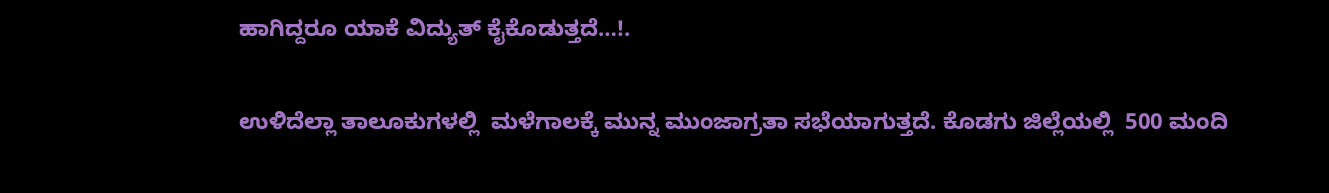ಹಾಗಿದ್ದರೂ ಯಾಕೆ ವಿದ್ಯುತ್ ಕೈಕೊಡುತ್ತದೆ…!.

ಉಳಿದೆಲ್ಲಾ ತಾಲೂಕುಗಳಲ್ಲಿ  ಮಳೆಗಾಲಕ್ಕೆ ಮುನ್ನ ಮುಂಜಾಗ್ರತಾ ಸಭೆಯಾಗುತ್ತದೆ. ಕೊಡಗು ಜಿಲ್ಲೆಯಲ್ಲಿ  500 ಮಂದಿ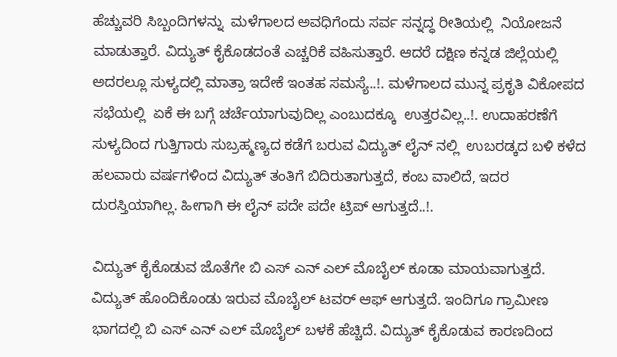ಹೆಚ್ಚುವರಿ ಸಿಬ್ಬಂದಿಗಳನ್ನು  ಮಳೆಗಾಲದ ಅವಧಿಗೆಂದು ಸರ್ವ ಸನ್ನದ್ಧ ರೀತಿಯಲ್ಲಿ  ನಿಯೋಜನೆ ಮಾಡುತ್ತಾರೆ. ವಿದ್ಯುತ್ ಕೈಕೊಡದಂತೆ ಎಚ್ಚರಿಕೆ ವಹಿಸುತ್ತಾರೆ. ಆದರೆ ದಕ್ಷಿಣ ಕನ್ನಡ ಜಿಲ್ಲೆಯಲ್ಲಿ  ಅದರಲ್ಲೂ ಸುಳ್ಯದಲ್ಲಿ ಮಾತ್ರಾ ಇದೇಕೆ ಇಂತಹ ಸಮಸ್ಯೆ..!. ಮಳೆಗಾಲದ ಮುನ್ನ ಪ್ರಕೃತಿ ವಿಕೋಪದ ಸಭೆಯಲ್ಲಿ  ಏಕೆ ಈ ಬಗ್ಗೆ ಚರ್ಚೆಯಾಗುವುದಿಲ್ಲ ಎಂಬುದಕ್ಕೂ  ಉತ್ತರವಿಲ್ಲ..!. ಉದಾಹರಣೆಗೆ ಸುಳ್ಯದಿಂದ ಗುತ್ತಿಗಾರು ಸುಬ್ರಹ್ಮಣ್ಯದ ಕಡೆಗೆ ಬರುವ ವಿದ್ಯುತ್ ಲೈನ್ ನಲ್ಲಿ  ಉಬರಡ್ಕದ ಬಳಿ ಕಳೆದ ಹಲವಾರು ವರ್ಷಗಳಿಂದ ವಿದ್ಯುತ್ ತಂತಿಗೆ ಬಿದಿರುತಾಗುತ್ತದೆ, ಕಂಬ ವಾಲಿದೆ, ಇದರ ದುರಸ್ತಿಯಾಗಿಲ್ಲ. ಹೀಗಾಗಿ ಈ ಲೈನ್ ಪದೇ ಪದೇ ಟ್ರಿಪ್ ಆಗುತ್ತದೆ..!.

ವಿದ್ಯುತ್ ಕೈಕೊಡುವ ಜೊತೆಗೇ ಬಿ ಎಸ್ ಎನ್ ಎಲ್ ಮೊಬೈಲ್ ಕೂಡಾ ಮಾಯವಾಗುತ್ತದೆ. ವಿದ್ಯುತ್ ಹೊಂದಿಕೊಂಡು ಇರುವ ಮೊಬೈಲ್ ಟವರ್ ಆಫ್ ಆಗುತ್ತದೆ. ಇಂದಿಗೂ ಗ್ರಾಮೀಣ ಭಾಗದಲ್ಲಿ ಬಿ ಎಸ್ ಎನ್ ಎಲ್ ಮೊಬೈಲ್ ಬಳಕೆ ಹೆಚ್ಚಿದೆ. ವಿದ್ಯುತ್ ಕೈಕೊಡುವ ಕಾರಣದಿಂದ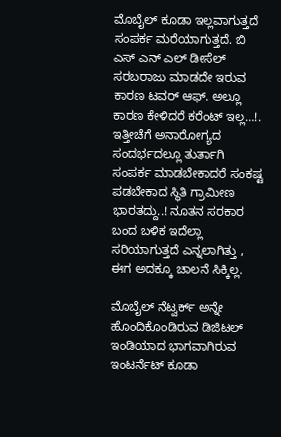ಮೊಬೈಲ್ ಕೂಡಾ ಇಲ್ಲವಾಗುತ್ತದೆ ಸಂಪರ್ಕ ಮರೆಯಾಗುತ್ತದೆ. ಬಿ ಎಸ್ ಎನ್ ಎಲ್ ಡೀಸೆಲ್ ಸರಬರಾಜು ಮಾಡದೇ ಇರುವ ಕಾರಣ ಟವರ್ ಆಫ್. ಅಲ್ಲೂ ಕಾರಣ ಕೇಳಿದರೆ ಕರೆಂಟ್ ಇಲ್ಲ…!. ಇತ್ತೀಚೆಗೆ ಅನಾರೋಗ್ಯದ ಸಂದರ್ಭದಲ್ಲೂ ತುರ್ತಾಗಿ ಸಂಪರ್ಕ ಮಾಡಬೇಕಾದರೆ ಸಂಕಷ್ಟ ಪಡಬೇಕಾದ ಸ್ಥಿತಿ ಗ್ರಾಮೀಣ ಭಾರತದ್ದು..! ನೂತನ ಸರಕಾರ ಬಂದ ಬಳಿಕ ಇದೆಲ್ಲಾ ಸರಿಯಾಗುತ್ತದೆ ಎನ್ನಲಾಗಿತ್ತು , ಈಗ ಅದಕ್ಕೂ ಚಾಲನೆ ಸಿಕ್ಕಿಲ್ಲ.

ಮೊಬೈಲ್ ನೆಟ್ವರ್ಕ್ ಅನ್ನೇ ಹೊಂದಿಕೊಂಡಿರುವ ಡಿಜಿಟಲ್ ಇಂಡಿಯಾದ ಭಾಗವಾಗಿರುವ ಇಂಟರ್ನೆಟ್ ಕೂಡಾ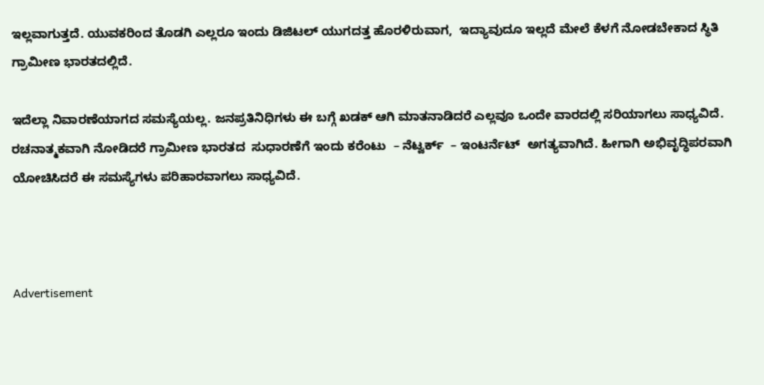ಇಲ್ಲವಾಗುತ್ತದೆ. ಯುವಕರಿಂದ ತೊಡಗಿ ಎಲ್ಲರೂ ಇಂದು ಡಿಜಿಟಲ್ ಯುಗದತ್ತ ಹೊರಳಿರುವಾಗ,  ಇದ್ಯಾವುದೂ ಇಲ್ಲದೆ ಮೇಲೆ ಕೆಳಗೆ ನೋಡಬೇಕಾದ ಸ್ಥಿತಿ ಗ್ರಾಮೀಣ ಭಾರತದಲ್ಲಿದೆ.

ಇದೆಲ್ಲಾ ನಿವಾರಣೆಯಾಗದ ಸಮಸ್ಯೆಯಲ್ಲ. ಜನಪ್ರತಿನಿಧಿಗಳು ಈ ಬಗ್ಗೆ ಖಡಕ್ ಆಗಿ ಮಾತನಾಡಿದರೆ ಎಲ್ಲವೂ ಒಂದೇ ವಾರದಲ್ಲಿ ಸರಿಯಾಗಲು ಸಾಧ್ಯವಿದೆ. ರಚನಾತ್ಮಕವಾಗಿ ನೋಡಿದರೆ ಗ್ರಾಮೀಣ ಭಾರತದ  ಸುಧಾರಣೆಗೆ ಇಂದು ಕರೆಂಟು  – ನೆಟ್ವರ್ಕ್  – ಇಂಟರ್ನೆಟ್  ಅಗತ್ಯವಾಗಿದೆ. ಹೀಗಾಗಿ ಅಭಿವೃದ್ಧಿಪರವಾಗಿ ಯೋಚಿಸಿದರೆ ಈ ಸಮಸ್ಯೆಗಳು ಪರಿಹಾರವಾಗಲು ಸಾಧ್ಯವಿದೆ.



Advertisement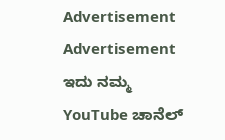Advertisement
Advertisement
ಇದು ನಮ್ಮ YouTube ಚಾನೆಲ್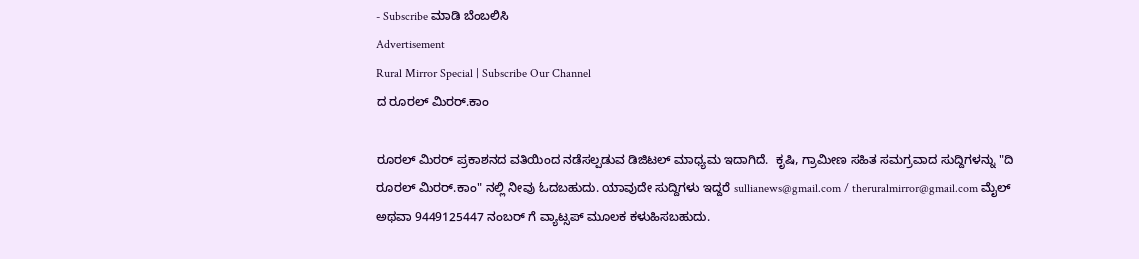- Subscribe ಮಾಡಿ ಬೆಂಬಲಿಸಿ
Advertisement
Rural Mirror Special | Subscribe Our Channel
ದ ರೂರಲ್ ಮಿರರ್.ಕಾಂ

ರೂರಲ್‌ ಮಿರರ್‌ ಪ್ರಕಾಶನದ ವತಿಯಿಂದ ನಡೆಸಲ್ಪಡುವ ಡಿಜಿಟಲ್‌ ಮಾಧ್ಯಮ ಇದಾಗಿದೆ.  ಕೃಷಿ, ಗ್ರಾಮೀಣ ಸಹಿತ ಸಮಗ್ರವಾದ ಸುದ್ದಿಗಳನ್ನು "ದಿ ರೂರಲ್‌ ಮಿರರ್‌.ಕಾಂ" ನಲ್ಲಿ ನೀವು ಓದಬಹುದು. ಯಾವುದೇ ಸುದ್ದಿಗಳು ಇದ್ದರೆ sullianews@gmail.com / theruralmirror@gmail.com ಮೈಲ್ ಅಥವಾ 9449125447 ನಂಬರ್ ಗೆ ವ್ಯಾಟ್ಸಪ್ ಮೂಲಕ ಕಳುಹಿಸಬಹುದು.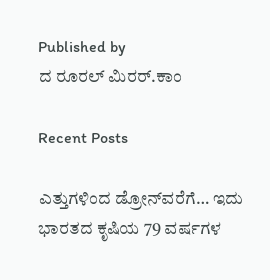Published by
ದ ರೂರಲ್ ಮಿರರ್.ಕಾಂ

Recent Posts

ಎತ್ತುಗಳಿಂದ ಡ್ರೋನ್‌ವರೆಗೆ… ಇದು ಭಾರತದ ಕೃಷಿಯ 79 ವರ್ಷಗಳ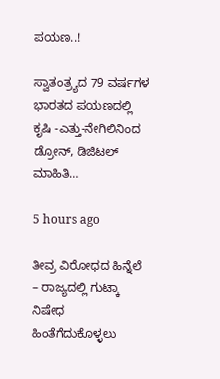ಪಯಣ..!

ಸ್ವಾತಂತ್ರ್ಯದ 79 ವರ್ಷಗಳ ಭಾರತದ ಪಯಣದಲ್ಲಿ ಕೃಷಿ -ಎತ್ತು-ನೇಗಿಲಿನಿಂದ ಡ್ರೋನ್, ಡಿಜಿಟಲ್ ಮಾಹಿತಿ…

5 hours ago

ತೀವ್ರ ವಿರೋಧದ ಹಿನ್ನೆಲೆ – ರಾಜ್ಯದಲ್ಲಿ ಗುಟ್ಕಾ ನಿಷೇಧ ಹಿಂತೆಗೆದುಕೊಳ್ಳಲು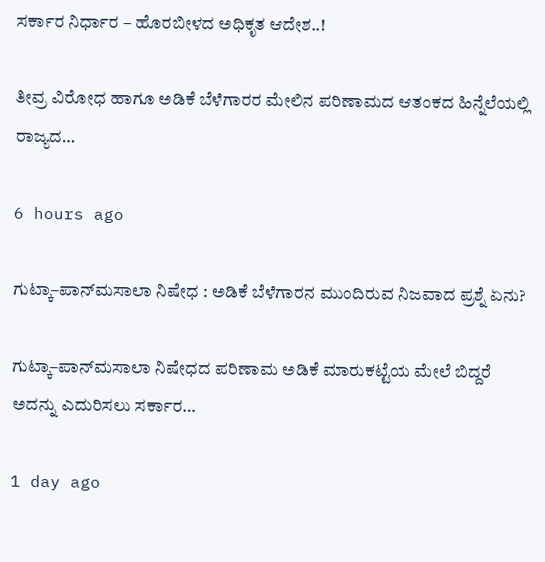ಸರ್ಕಾರ ನಿರ್ಧಾರ – ಹೊರಬೀಳದ ಅಧಿಕೃತ ಆದೇಶ..!

ತೀವ್ರ ವಿರೋಧ ಹಾಗೂ ಅಡಿಕೆ ಬೆಳೆಗಾರರ ಮೇಲಿನ ಪರಿಣಾಮದ ಆತಂಕದ ಹಿನ್ನೆಲೆಯಲ್ಲಿ ರಾಜ್ಯದ…

6 hours ago

ಗುಟ್ಕಾ–ಪಾನ್‌ಮಸಾಲಾ ನಿಷೇಧ : ಅಡಿಕೆ ಬೆಳೆಗಾರನ ಮುಂದಿರುವ ನಿಜವಾದ ಪ್ರಶ್ನೆ ಏನು?

ಗುಟ್ಕಾ–ಪಾನ್‌ಮಸಾಲಾ ನಿಷೇಧದ ಪರಿಣಾಮ ಅಡಿಕೆ ಮಾರುಕಟ್ಟೆಯ ಮೇಲೆ ಬಿದ್ದರೆ ಅದನ್ನು ಎದುರಿಸಲು ಸರ್ಕಾರ…

1 day ago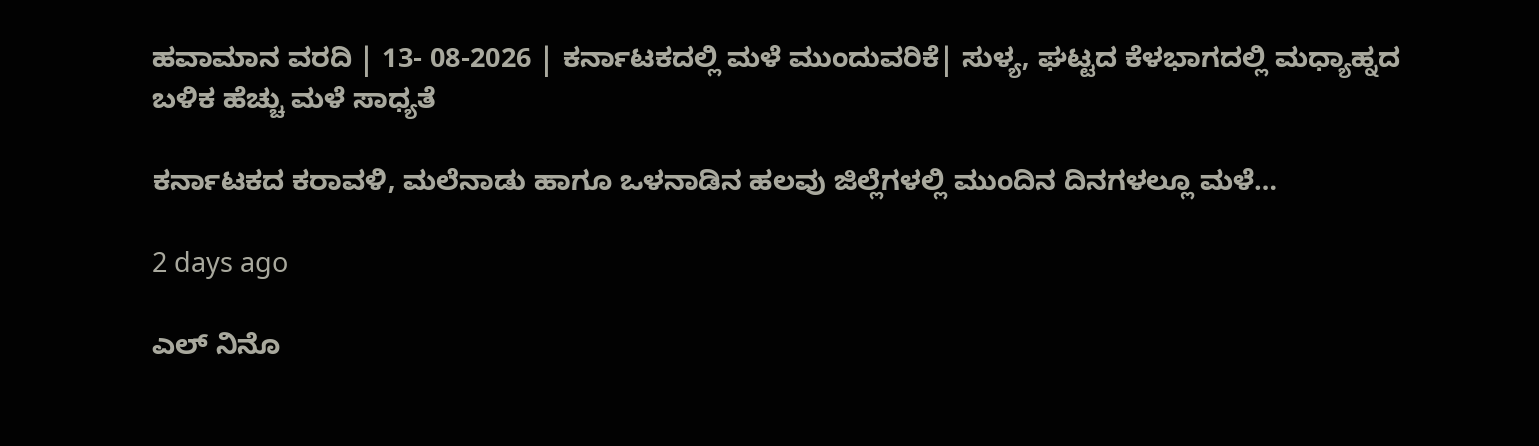ಹವಾಮಾನ ವರದಿ | 13- 08-2026 | ಕರ್ನಾಟಕದಲ್ಲಿ ಮಳೆ ಮುಂದುವರಿಕೆ| ಸುಳ್ಯ, ಘಟ್ಟದ ಕೆಳಭಾಗದಲ್ಲಿ ಮಧ್ಯಾಹ್ನದ ಬಳಿಕ ಹೆಚ್ಚು ಮಳೆ ಸಾಧ್ಯತೆ

ಕರ್ನಾಟಕದ ಕರಾವಳಿ, ಮಲೆನಾಡು ಹಾಗೂ ಒಳನಾಡಿನ ಹಲವು ಜಿಲ್ಲೆಗಳಲ್ಲಿ ಮುಂದಿನ ದಿನಗಳಲ್ಲೂ ಮಳೆ…

2 days ago

ಎಲ್ ನಿನೊ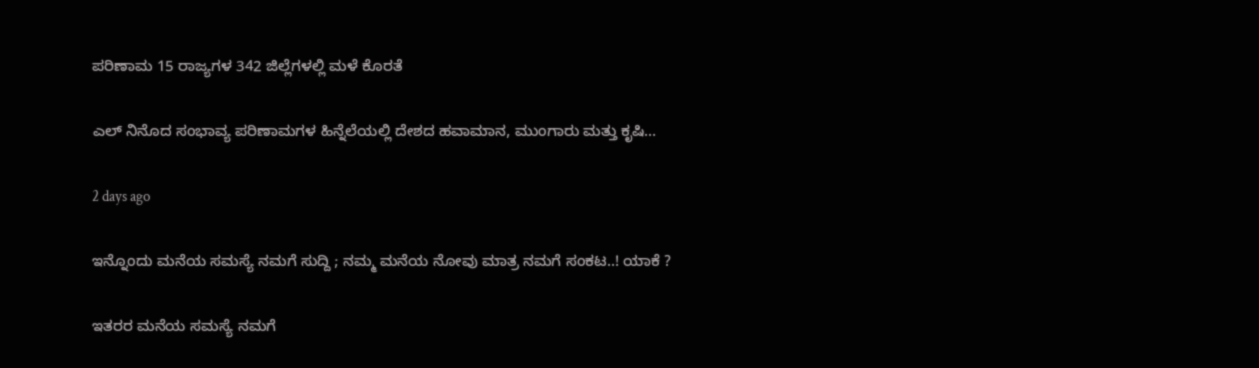ಪರಿಣಾಮ 15 ರಾಜ್ಯಗಳ 342 ಜಿಲ್ಲೆಗಳಲ್ಲಿ ಮಳೆ ಕೊರತೆ

ಎಲ್ ನಿನೊದ ಸಂಭಾವ್ಯ ಪರಿಣಾಮಗಳ ಹಿನ್ನೆಲೆಯಲ್ಲಿ ದೇಶದ ಹವಾಮಾನ, ಮುಂಗಾರು ಮತ್ತು ಕೃಷಿ…

2 days ago

ಇನ್ನೊಂದು ಮನೆಯ ಸಮಸ್ಯೆ ನಮಗೆ ಸುದ್ದಿ ; ನಮ್ಮ ಮನೆಯ ನೋವು ಮಾತ್ರ ನಮಗೆ ಸಂಕಟ..! ಯಾಕೆ ?

ಇತರರ ಮನೆಯ ಸಮಸ್ಯೆ ನಮಗೆ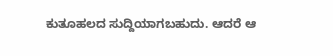ಕುತೂಹಲದ ಸುದ್ದಿಯಾಗಬಹುದು. ಆದರೆ ಆ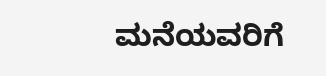ಮನೆಯವರಿಗೆ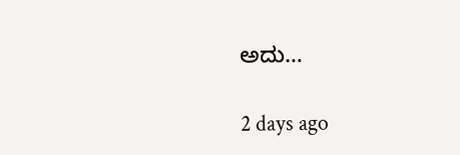ಅದು…

2 days ago